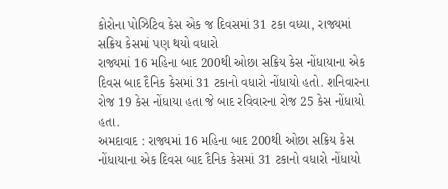કોરોના પોઝિટિવ કેસ એક જ દિવસમાં 31 ટકા વધ્યા, રાજ્યમાં સક્રિય કેસમાં પણ થયો વધારો
રાજ્યમાં 16 મહિના બાદ 200થી ઓછા સક્રિય કેસ નોંધાયાના એક દિવસ બાદ દૈનિક કેસમાં 31 ટકાનો વધારો નોંધાયો હતો. શનિવારના રોજ 19 કેસ નોંધાયા હતા જે બાદ રવિવારના રોજ 25 કેસ નોંધાયો હતા.
અમદાવાદ : રાજ્યમાં 16 મહિના બાદ 200થી ઓછા સક્રિય કેસ નોંધાયાના એક દિવસ બાદ દૈનિક કેસમાં 31 ટકાનો વધારો નોંધાયો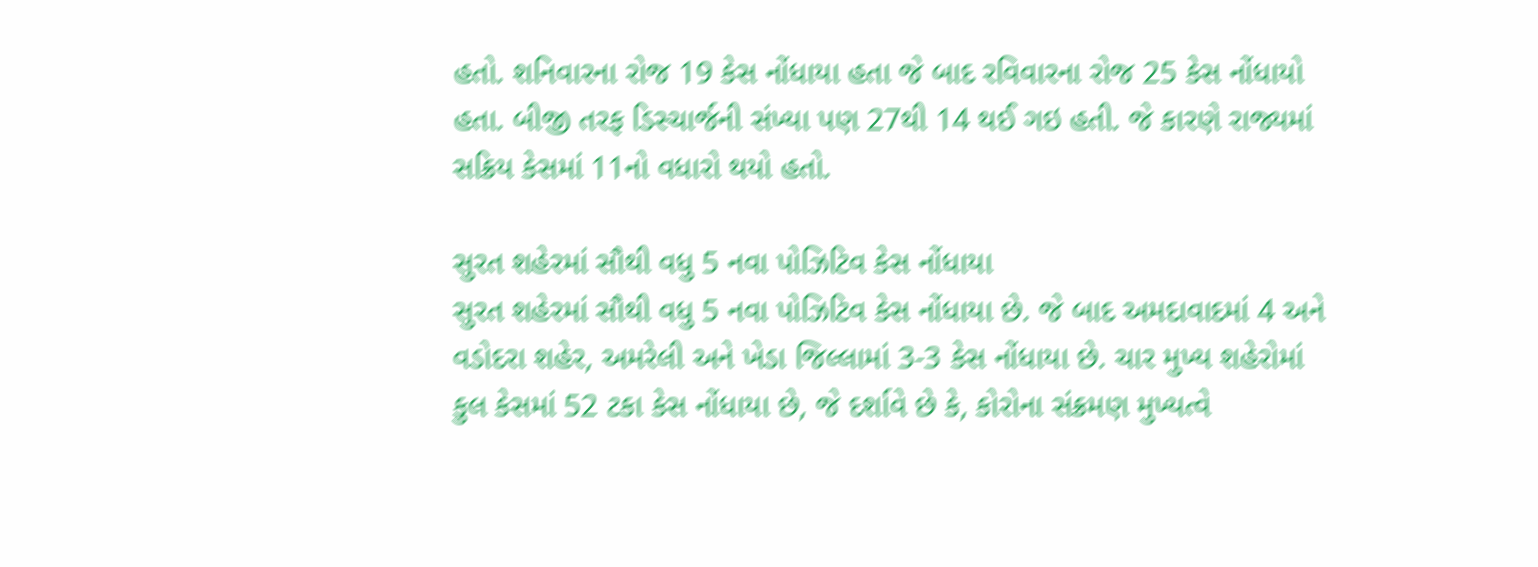હતો. શનિવારના રોજ 19 કેસ નોંધાયા હતા જે બાદ રવિવારના રોજ 25 કેસ નોંધાયો હતા. બીજી તરફ ડિસ્ચાર્જની સંખ્યા પણ 27થી 14 થઈ ગઇ હતી. જે કારણે રાજ્યમાં સક્રિય કેસમાં 11નો વધારો થયો હતો.

સુરત શહેરમાં સૌથી વધુ 5 નવા પોઝિટિવ કેસ નોંધાયા
સુરત શહેરમાં સૌથી વધુ 5 નવા પોઝિટિવ કેસ નોંધાયા છે. જે બાદ અમદાવાદમાં 4 અને વડોદરા શહેર, અમરેલી અને ખેડા જિલ્લામાં 3-3 કેસ નોંધાયા છે. ચાર મુખ્ય શહેરોમાં કુલ કેસમાં 52 ટકા કેસ નોંધાયા છે, જે દર્શાવે છે કે, કોરોના સંક્રમણ મુખ્યત્વે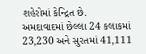શહેરોમાં કેન્દ્રિત છે.
અમદાવાદમાં છેલ્લા 24 કલાકમાં 23,230 અને સુરતમાં 41,111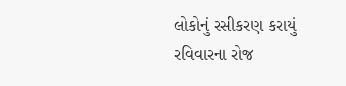લોકોનું રસીકરણ કરાયું
રવિવારના રોજ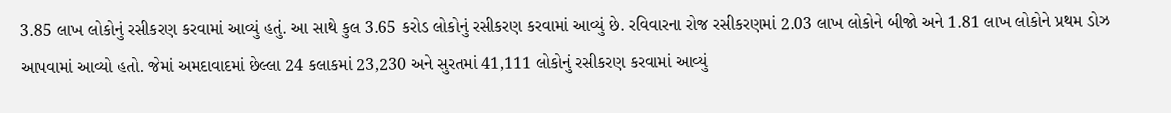3.85 લાખ લોકોનું રસીકરણ કરવામાં આવ્યું હતું. આ સાથે કુલ 3.65 કરોડ લોકોનું રસીકરણ કરવામાં આવ્યું છે. રવિવારના રોજ રસીકરણમાં 2.03 લાખ લોકોને બીજો અને 1.81 લાખ લોકોને પ્રથમ ડોઝ આપવામાં આવ્યો હતો. જેમાં અમદાવાદમાં છેલ્લા 24 કલાકમાં 23,230 અને સુરતમાં 41,111 લોકોનું રસીકરણ કરવામાં આવ્યું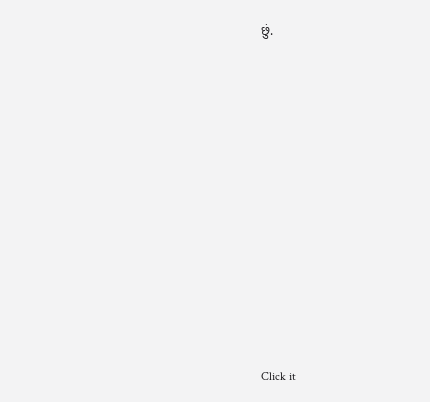છું.












Click it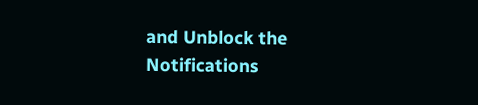and Unblock the Notifications